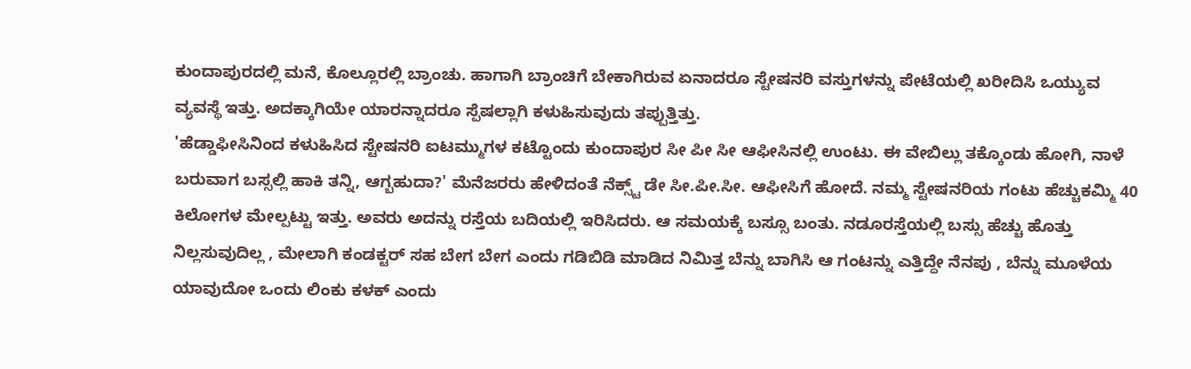ಕುಂದಾಪುರದಲ್ಲಿ ಮನೆ, ಕೊಲ್ಲೂರಲ್ಲಿ ಬ್ರಾಂಚು. ಹಾಗಾಗಿ ಬ್ರಾಂಚಿಗೆ ಬೇಕಾಗಿರುವ ಏನಾದರೂ ಸ್ಟೇಷನರಿ ವಸ್ತುಗಳನ್ನು ಪೇಟೆಯಲ್ಲಿ ಖರೀದಿಸಿ ಒಯ್ಯುವ ವ್ಯವಸ್ಥೆ ಇತ್ತು. ಅದಕ್ಕಾಗಿಯೇ ಯಾರನ್ನಾದರೂ ಸ್ಪೆಷಲ್ಲಾಗಿ ಕಳುಹಿಸುವುದು ತಪ್ಪುತ್ತಿತ್ತು.
'ಹೆಡ್ಡಾಫೀಸಿನಿಂದ ಕಳುಹಿಸಿದ ಸ್ಟೇಷನರಿ ಐಟಮ್ಮುಗಳ ಕಟ್ಟೊಂದು ಕುಂದಾಪುರ ಸೀ ಪೀ ಸೀ ಆಫೀಸಿನಲ್ಲಿ ಉಂಟು. ಈ ವೇಬಿಲ್ಲು ತಕ್ಕೊಂಡು ಹೋಗಿ, ನಾಳೆ ಬರುವಾಗ ಬಸ್ಸಲ್ಲಿ ಹಾಕಿ ತನ್ನಿ, ಆಗ್ಬಹುದಾ?' ಮೆನೆಜರರು ಹೇಳಿದಂತೆ ನೆಕ್ಸ್ಟ್ ಡೇ ಸೀ.ಪೀ.ಸೀ. ಆಫೀಸಿಗೆ ಹೋದೆ. ನಮ್ಮ ಸ್ಟೇಷನರಿಯ ಗಂಟು ಹೆಚ್ಚುಕಮ್ಮಿ 40 ಕಿಲೋಗಳ ಮೇಲ್ಪಟ್ಟು ಇತ್ತು. ಅವರು ಅದನ್ನು ರಸ್ತೆಯ ಬದಿಯಲ್ಲಿ ಇರಿಸಿದರು. ಆ ಸಮಯಕ್ಕೆ ಬಸ್ಸೂ ಬಂತು. ನಡೂರಸ್ತೆಯಲ್ಲಿ ಬಸ್ಸು ಹೆಚ್ಚು ಹೊತ್ತು ನಿಲ್ಲಸುವುದಿಲ್ಲ , ಮೇಲಾಗಿ ಕಂಡಕ್ಟರ್ ಸಹ ಬೇಗ ಬೇಗ ಎಂದು ಗಡಿಬಿಡಿ ಮಾಡಿದ ನಿಮಿತ್ತ ಬೆನ್ನು ಬಾಗಿಸಿ ಆ ಗಂಟನ್ನು ಎತ್ತಿದ್ದೇ ನೆನಪು , ಬೆನ್ನು ಮೂಳೆಯ ಯಾವುದೋ ಒಂದು ಲಿಂಕು ಕಳಕ್ ಎಂದು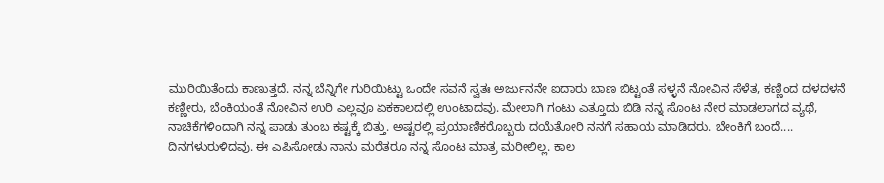ಮುರಿಯಿತೆಂದು ಕಾಣುತ್ತದೆ. ನನ್ನ ಬೆನ್ನಿಗೇ ಗುರಿಯಿಟ್ಟು ಒಂದೇ ಸವನೆ ಸ್ವತಃ ಅರ್ಜುನನೇ ಐದಾರು ಬಾಣ ಬಿಟ್ಟಂತೆ ಸಳ್ಳನೆ ನೋವಿನ ಸೆಳೆತ, ಕಣ್ಣಿಂದ ದಳದಳನೆ ಕಣ್ಣೀರು, ಬೆಂಕಿಯಂತೆ ನೋವಿನ ಉರಿ ಎಲ್ಲವೂ ಏಕಕಾಲದಲ್ಲಿ ಉಂಟಾದವು. ಮೇಲಾಗಿ ಗಂಟು ಎತ್ತೂದು ಬಿಡಿ ನನ್ನ ಸೊಂಟ ನೇರ ಮಾಡಲಾಗದ ವ್ಯಥೆ, ನಾಚಿಕೆಗಳಿಂದಾಗಿ ನನ್ನ ಪಾಡು ತುಂಬ ಕಷ್ಟಕ್ಕೆ ಬಿತ್ತು. ಅಷ್ಟರಲ್ಲಿ ಪ್ರಯಾಣಿಕರೊಬ್ಬರು ದಯೆತೋರಿ ನನಗೆ ಸಹಾಯ ಮಾಡಿದರು. ಬೇಂಕಿಗೆ ಬಂದೆ....
ದಿನಗಳುರುಳಿದವು. ಈ ಎಪಿಸೋಡು ನಾನು ಮರೆತರೂ ನನ್ನ ಸೊಂಟ ಮಾತ್ರ ಮರೀಲಿಲ್ಲ. ಕಾಲ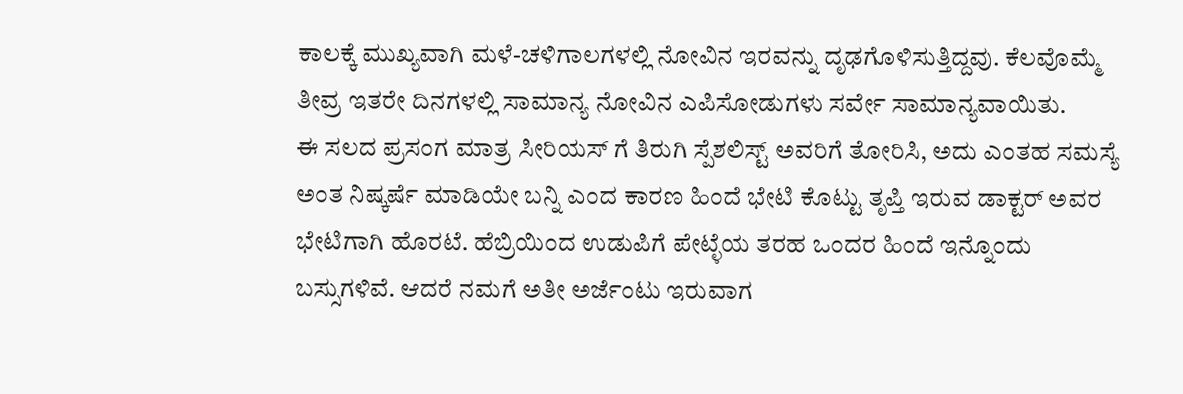ಕಾಲಕ್ಕೆ ಮುಖ್ಯವಾಗಿ ಮಳೆ-ಚಳಿಗಾಲಗಳಲ್ಲಿ ನೋವಿನ ಇರವನ್ನು ದೃಢಗೊಳಿಸುತ್ತಿದ್ದವು. ಕೆಲವೊಮ್ಮೆ ತೀವ್ರ ಇತರೇ ದಿನಗಳಲ್ಲಿ ಸಾಮಾನ್ಯ ನೋವಿನ ಎಪಿಸೋಡುಗಳು ಸರ್ವೇ ಸಾಮಾನ್ಯವಾಯಿತು.
ಈ ಸಲದ ಪ್ರಸಂಗ ಮಾತ್ರ ಸೀರಿಯಸ್ ಗೆ ತಿರುಗಿ ಸ್ಪೆಶಲಿಸ್ಟ್ ಅವರಿಗೆ ತೋರಿಸಿ, ಅದು ಎಂತಹ ಸಮಸ್ಯೆ ಅಂತ ನಿಷ್ಕರ್ಷೆ ಮಾಡಿಯೇ ಬನ್ನಿ ಎಂದ ಕಾರಣ ಹಿಂದೆ ಭೇಟಿ ಕೊಟ್ಟು ತೃಪ್ತಿ ಇರುವ ಡಾಕ್ಟರ್ ಅವರ ಭೇಟಿಗಾಗಿ ಹೊರಟೆ. ಹೆಬ್ರಿಯಿಂದ ಉಡುಪಿಗೆ ಪೇಟ್ಳೆಯ ತರಹ ಒಂದರ ಹಿಂದೆ ಇನ್ನೊಂದು ಬಸ್ಸುಗಳಿವೆ. ಆದರೆ ನಮಗೆ ಅತೀ ಅರ್ಜೆಂಟು ಇರುವಾಗ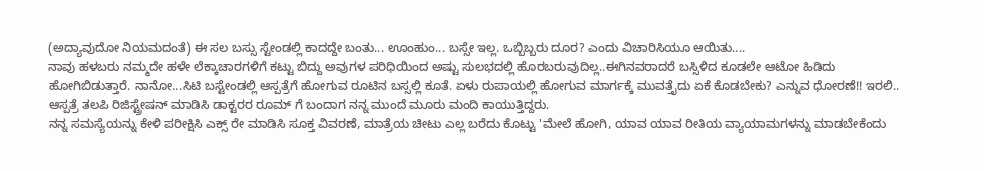(ಅದ್ಯಾವುದೋ ನಿಯಮದಂತೆ) ಈ ಸಲ ಬಸ್ಸು ಸ್ಟೇಂಡಲ್ಲಿ ಕಾದದ್ದೇ ಬಂತು... ಊಂಹುಂ... ಬಸ್ಸೇ ಇಲ್ಲ. ಒಬ್ಬಿಬ್ಬರು ದೂರ? ಎಂದು ವಿಚಾರಿಸಿಯೂ ಆಯಿತು....
ನಾವು ಹಳಬರು ನಮ್ಮದೇ ಹಳೇ ಲೆಕ್ಕಾಚಾರಗಳಿಗೆ ಕಟ್ಟು ಬಿದ್ದು ಅವುಗಳ ಪರಿಧಿಯಿಂದ ಅಷ್ಟು ಸುಲಭದಲ್ಲಿ ಹೊರಬರುವುದಿಲ್ಲ..ಈಗಿನವರಾದರೆ ಬಸ್ಸಿಳಿದ ಕೂಡಲೇ ಆಟೋ ಹಿಡಿದು ಹೋಗಿಬಿಡುತ್ತಾರೆ. ನಾನೋ...ಸಿಟಿ ಬಸ್ಟೇಂಡಲ್ಲಿ ಆಸ್ಪತ್ರೆಗೆ ಹೋಗುವ ರೂಟಿನ ಬಸ್ಸಲ್ಲಿ ಕೂತೆ. ಏಳು ರುಪಾಯಲ್ಲಿ ಹೋಗುವ ಮಾರ್ಗಕ್ಕೆ ಮುವತ್ತೈದು ಏಕೆ ಕೊಡಬೇಕು? ಎನ್ನುವ ಧೋರಣೆ!! ಇರಲಿ.. ಆಸ್ಪತ್ರೆ ತಲಪಿ ರಿಜಿಸ್ಟ್ರೇಷನ್ ಮಾಡಿಸಿ ಡಾಕ್ಟರರ ರೂಮ್ ಗೆ ಬಂದಾಗ ನನ್ನ ಮುಂದೆ ಮೂರು ಮಂದಿ ಕಾಯುತ್ತಿದ್ದರು.
ನನ್ನ ಸಮಸ್ಯೆಯನ್ನು ಕೇಳಿ ಪರೀಕ್ಷಿಸಿ ಎಕ್ಸ್ ರೇ ಮಾಡಿಸಿ ಸೂಕ್ತ ವಿವರಣೆ, ಮಾತ್ರೆಯ ಚೀಟು ಎಲ್ಲ ಬರೆದು ಕೊಟ್ಟು 'ಮೇಲೆ ಹೋಗಿ, ಯಾವ ಯಾವ ರೀತಿಯ ವ್ಯಾಯಾಮಗಳನ್ನು ಮಾಡಬೇಕೆಂದು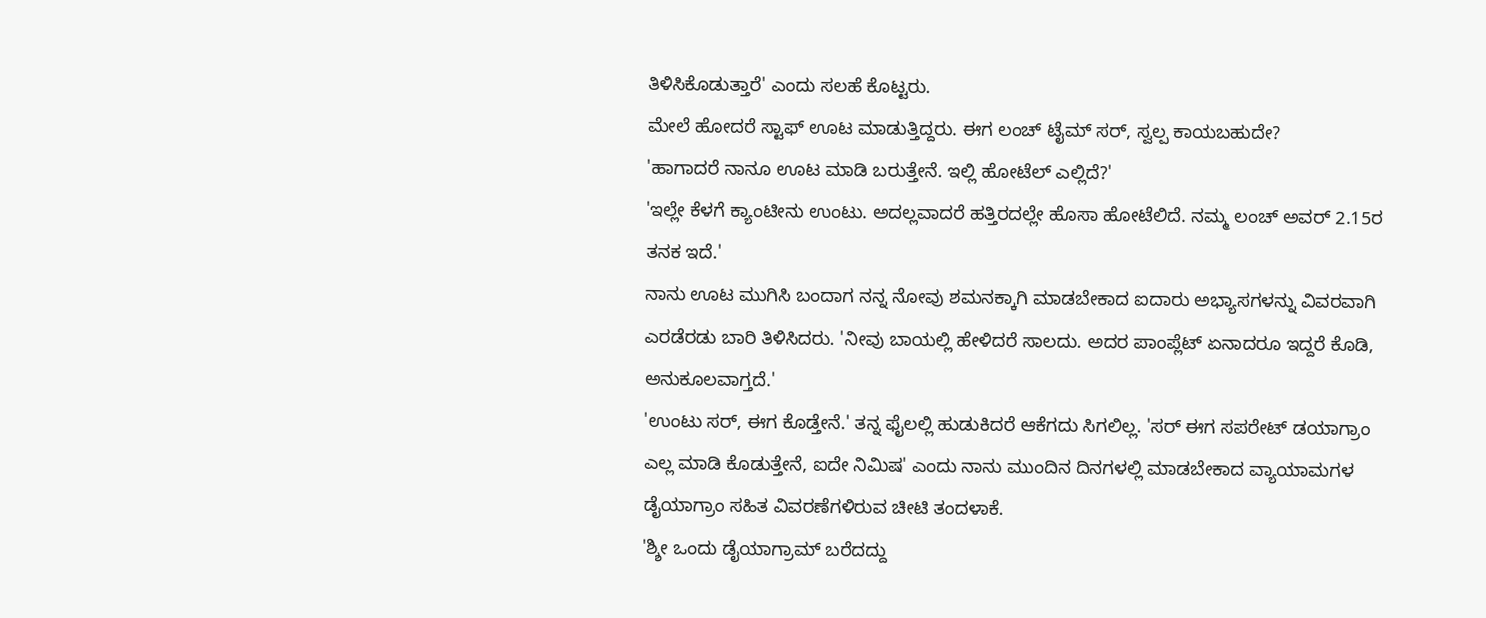ತಿಳಿಸಿಕೊಡುತ್ತಾರೆ' ಎಂದು ಸಲಹೆ ಕೊಟ್ಟರು.
ಮೇಲೆ ಹೋದರೆ ಸ್ಟಾಫ್ ಊಟ ಮಾಡುತ್ತಿದ್ದರು. ಈಗ ಲಂಚ್ ಟೈಮ್ ಸರ್, ಸ್ವಲ್ಪ ಕಾಯಬಹುದೇ?
'ಹಾಗಾದರೆ ನಾನೂ ಊಟ ಮಾಡಿ ಬರುತ್ತೇನೆ. ಇಲ್ಲಿ ಹೋಟೆಲ್ ಎಲ್ಲಿದೆ?'
'ಇಲ್ಲೇ ಕೆಳಗೆ ಕ್ಯಾಂಟೀನು ಉಂಟು. ಅದಲ್ಲವಾದರೆ ಹತ್ತಿರದಲ್ಲೇ ಹೊಸಾ ಹೋಟೆಲಿದೆ. ನಮ್ಮ ಲಂಚ್ ಅವರ್ 2.15ರ ತನಕ ಇದೆ.'
ನಾನು ಊಟ ಮುಗಿಸಿ ಬಂದಾಗ ನನ್ನ ನೋವು ಶಮನಕ್ಕಾಗಿ ಮಾಡಬೇಕಾದ ಐದಾರು ಅಭ್ಯಾಸಗಳನ್ನು ವಿವರವಾಗಿ ಎರಡೆರಡು ಬಾರಿ ತಿಳಿಸಿದರು. 'ನೀವು ಬಾಯಲ್ಲಿ ಹೇಳಿದರೆ ಸಾಲದು. ಅದರ ಪಾಂಪ್ಲೆಟ್ ಏನಾದರೂ ಇದ್ದರೆ ಕೊಡಿ, ಅನುಕೂಲವಾಗ್ತದೆ.'
'ಉಂಟು ಸರ್, ಈಗ ಕೊಡ್ತೇನೆ.' ತನ್ನ ಫೈಲಲ್ಲಿ ಹುಡುಕಿದರೆ ಆಕೆಗದು ಸಿಗಲಿಲ್ಲ. 'ಸರ್ ಈಗ ಸಪರೇಟ್ ಡಯಾಗ್ರಾಂ ಎಲ್ಲ ಮಾಡಿ ಕೊಡುತ್ತೇನೆ, ಐದೇ ನಿಮಿಷ' ಎಂದು ನಾನು ಮುಂದಿನ ದಿನಗಳಲ್ಲಿ ಮಾಡಬೇಕಾದ ವ್ಯಾಯಾಮಗಳ ಡೈಯಾಗ್ರಾಂ ಸಹಿತ ವಿವರಣೆಗಳಿರುವ ಚೀಟಿ ತಂದಳಾಕೆ.
'ಶ್ಶೀ ಒಂದು ಡೈಯಾಗ್ರಾಮ್ ಬರೆದದ್ದು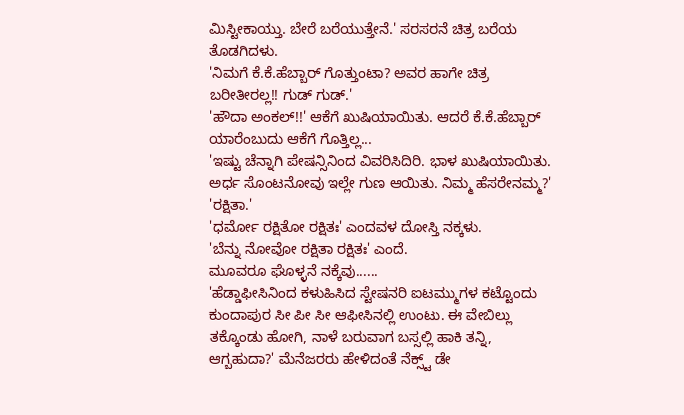ಮಿಸ್ಟೀಕಾಯ್ತು. ಬೇರೆ ಬರೆಯುತ್ತೇನೆ.' ಸರಸರನೆ ಚಿತ್ರ ಬರೆಯ ತೊಡಗಿದಳು.
'ನಿಮಗೆ ಕೆ.ಕೆ.ಹೆಬ್ಬಾರ್ ಗೊತ್ತುಂಟಾ? ಅವರ ಹಾಗೇ ಚಿತ್ರ ಬರೀತೀರಲ್ಲ!! ಗುಡ್ ಗುಡ್.'
'ಹೌದಾ ಅಂಕಲ್!!' ಆಕೆಗೆ ಖುಷಿಯಾಯಿತು. ಆದರೆ ಕೆ.ಕೆ.ಹೆಬ್ಬಾರ್ ಯಾರೆಂಬುದು ಆಕೆಗೆ ಗೊತ್ತಿಲ್ಲ...
'ಇಷ್ಟು ಚೆನ್ನಾಗಿ ಪೇಷನ್ಸಿನಿಂದ ವಿವರಿಸಿದಿರಿ. ಭಾಳ ಖುಷಿಯಾಯಿತು. ಅರ್ಧ ಸೊಂಟನೋವು ಇಲ್ಲೇ ಗುಣ ಆಯಿತು. ನಿಮ್ಮ ಹೆಸರೇನಮ್ಮ?'
'ರಕ್ಷಿತಾ.'
'ಧರ್ಮೋ ರಕ್ಷಿತೋ ರಕ್ಷಿತಃ' ಎಂದವಳ ದೋಸ್ತಿ ನಕ್ಕಳು.
'ಬೆನ್ನು ನೋವೋ ರಕ್ಷಿತಾ ರಕ್ಷಿತಃ' ಎಂದೆ.
ಮೂವರೂ ಘೊಳ್ಳನೆ ನಕ್ಕೆವು......
'ಹೆಡ್ಡಾಫೀಸಿನಿಂದ ಕಳುಹಿಸಿದ ಸ್ಟೇಷನರಿ ಐಟಮ್ಮುಗಳ ಕಟ್ಟೊಂದು ಕುಂದಾಪುರ ಸೀ ಪೀ ಸೀ ಆಫೀಸಿನಲ್ಲಿ ಉಂಟು. ಈ ವೇಬಿಲ್ಲು ತಕ್ಕೊಂಡು ಹೋಗಿ, ನಾಳೆ ಬರುವಾಗ ಬಸ್ಸಲ್ಲಿ ಹಾಕಿ ತನ್ನಿ, ಆಗ್ಬಹುದಾ?' ಮೆನೆಜರರು ಹೇಳಿದಂತೆ ನೆಕ್ಸ್ಟ್ ಡೇ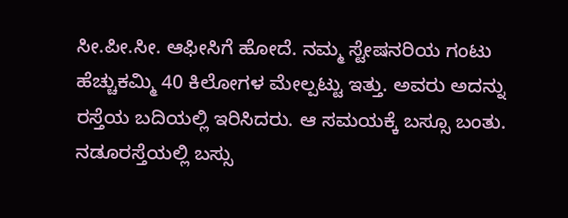ಸೀ.ಪೀ.ಸೀ. ಆಫೀಸಿಗೆ ಹೋದೆ. ನಮ್ಮ ಸ್ಟೇಷನರಿಯ ಗಂಟು ಹೆಚ್ಚುಕಮ್ಮಿ 40 ಕಿಲೋಗಳ ಮೇಲ್ಪಟ್ಟು ಇತ್ತು. ಅವರು ಅದನ್ನು ರಸ್ತೆಯ ಬದಿಯಲ್ಲಿ ಇರಿಸಿದರು. ಆ ಸಮಯಕ್ಕೆ ಬಸ್ಸೂ ಬಂತು. ನಡೂರಸ್ತೆಯಲ್ಲಿ ಬಸ್ಸು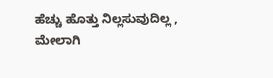ಹೆಚ್ಚು ಹೊತ್ತು ನಿಲ್ಲಸುವುದಿಲ್ಲ , ಮೇಲಾಗಿ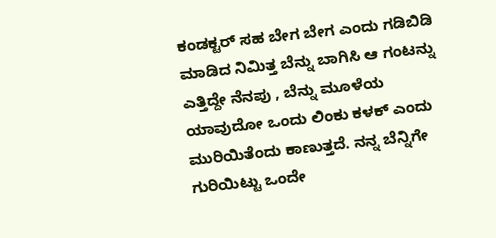ಕಂಡಕ್ಟರ್ ಸಹ ಬೇಗ ಬೇಗ ಎಂದು ಗಡಿಬಿಡಿ ಮಾಡಿದ ನಿಮಿತ್ತ ಬೆನ್ನು ಬಾಗಿಸಿ ಆ ಗಂಟನ್ನು ಎತ್ತಿದ್ದೇ ನೆನಪು , ಬೆನ್ನು ಮೂಳೆಯ ಯಾವುದೋ ಒಂದು ಲಿಂಕು ಕಳಕ್ ಎಂದು ಮುರಿಯಿತೆಂದು ಕಾಣುತ್ತದೆ. ನನ್ನ ಬೆನ್ನಿಗೇ ಗುರಿಯಿಟ್ಟು ಒಂದೇ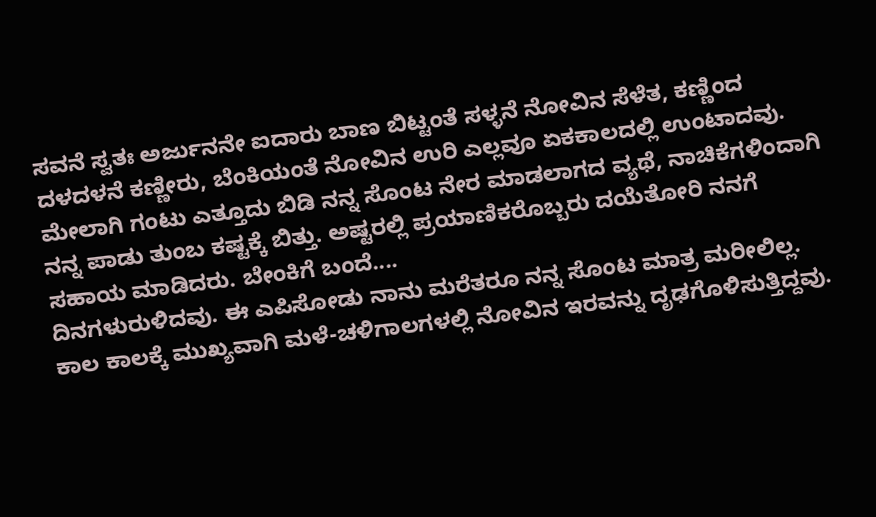ಸವನೆ ಸ್ವತಃ ಅರ್ಜುನನೇ ಐದಾರು ಬಾಣ ಬಿಟ್ಟಂತೆ ಸಳ್ಳನೆ ನೋವಿನ ಸೆಳೆತ, ಕಣ್ಣಿಂದ ದಳದಳನೆ ಕಣ್ಣೀರು, ಬೆಂಕಿಯಂತೆ ನೋವಿನ ಉರಿ ಎಲ್ಲವೂ ಏಕಕಾಲದಲ್ಲಿ ಉಂಟಾದವು. ಮೇಲಾಗಿ ಗಂಟು ಎತ್ತೂದು ಬಿಡಿ ನನ್ನ ಸೊಂಟ ನೇರ ಮಾಡಲಾಗದ ವ್ಯಥೆ, ನಾಚಿಕೆಗಳಿಂದಾಗಿ ನನ್ನ ಪಾಡು ತುಂಬ ಕಷ್ಟಕ್ಕೆ ಬಿತ್ತು. ಅಷ್ಟರಲ್ಲಿ ಪ್ರಯಾಣಿಕರೊಬ್ಬರು ದಯೆತೋರಿ ನನಗೆ ಸಹಾಯ ಮಾಡಿದರು. ಬೇಂಕಿಗೆ ಬಂದೆ....
ದಿನಗಳುರುಳಿದವು. ಈ ಎಪಿಸೋಡು ನಾನು ಮರೆತರೂ ನನ್ನ ಸೊಂಟ ಮಾತ್ರ ಮರೀಲಿಲ್ಲ. ಕಾಲ ಕಾಲಕ್ಕೆ ಮುಖ್ಯವಾಗಿ ಮಳೆ-ಚಳಿಗಾಲಗಳಲ್ಲಿ ನೋವಿನ ಇರವನ್ನು ದೃಢಗೊಳಿಸುತ್ತಿದ್ದವು.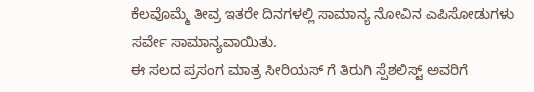ಕೆಲವೊಮ್ಮೆ ತೀವ್ರ ಇತರೇ ದಿನಗಳಲ್ಲಿ ಸಾಮಾನ್ಯ ನೋವಿನ ಎಪಿಸೋಡುಗಳು ಸರ್ವೇ ಸಾಮಾನ್ಯವಾಯಿತು.
ಈ ಸಲದ ಪ್ರಸಂಗ ಮಾತ್ರ ಸೀರಿಯಸ್ ಗೆ ತಿರುಗಿ ಸ್ಪೆಶಲಿಸ್ಟ್ ಅವರಿಗೆ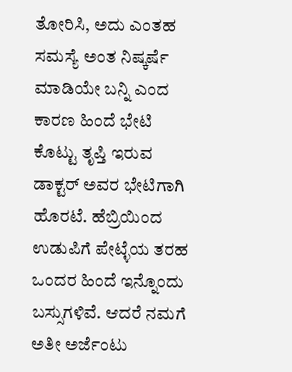ತೋರಿಸಿ, ಅದು ಎಂತಹ ಸಮಸ್ಯೆ ಅಂತ ನಿಷ್ಕರ್ಷೆ ಮಾಡಿಯೇ ಬನ್ನಿ ಎಂದ ಕಾರಣ ಹಿಂದೆ ಭೇಟಿ ಕೊಟ್ಟು ತೃಪ್ತಿ ಇರುವ ಡಾಕ್ಟರ್ ಅವರ ಭೇಟಿಗಾಗಿ ಹೊರಟೆ. ಹೆಬ್ರಿಯಿಂದ ಉಡುಪಿಗೆ ಪೇಟ್ಳೆಯ ತರಹ ಒಂದರ ಹಿಂದೆ ಇನ್ನೊಂದು ಬಸ್ಸುಗಳಿವೆ. ಆದರೆ ನಮಗೆ ಅತೀ ಅರ್ಜೆಂಟು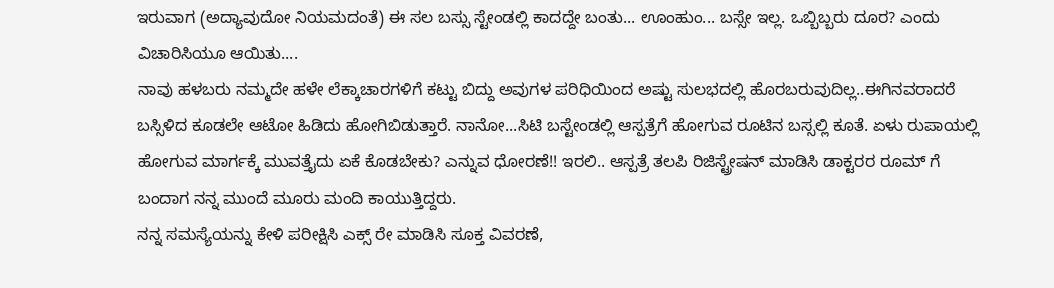ಇರುವಾಗ (ಅದ್ಯಾವುದೋ ನಿಯಮದಂತೆ) ಈ ಸಲ ಬಸ್ಸು ಸ್ಟೇಂಡಲ್ಲಿ ಕಾದದ್ದೇ ಬಂತು... ಊಂಹುಂ... ಬಸ್ಸೇ ಇಲ್ಲ. ಒಬ್ಬಿಬ್ಬರು ದೂರ? ಎಂದು ವಿಚಾರಿಸಿಯೂ ಆಯಿತು....
ನಾವು ಹಳಬರು ನಮ್ಮದೇ ಹಳೇ ಲೆಕ್ಕಾಚಾರಗಳಿಗೆ ಕಟ್ಟು ಬಿದ್ದು ಅವುಗಳ ಪರಿಧಿಯಿಂದ ಅಷ್ಟು ಸುಲಭದಲ್ಲಿ ಹೊರಬರುವುದಿಲ್ಲ..ಈಗಿನವರಾದರೆ ಬಸ್ಸಿಳಿದ ಕೂಡಲೇ ಆಟೋ ಹಿಡಿದು ಹೋಗಿಬಿಡುತ್ತಾರೆ. ನಾನೋ...ಸಿಟಿ ಬಸ್ಟೇಂಡಲ್ಲಿ ಆಸ್ಪತ್ರೆಗೆ ಹೋಗುವ ರೂಟಿನ ಬಸ್ಸಲ್ಲಿ ಕೂತೆ. ಏಳು ರುಪಾಯಲ್ಲಿ ಹೋಗುವ ಮಾರ್ಗಕ್ಕೆ ಮುವತ್ತೈದು ಏಕೆ ಕೊಡಬೇಕು? ಎನ್ನುವ ಧೋರಣೆ!! ಇರಲಿ.. ಆಸ್ಪತ್ರೆ ತಲಪಿ ರಿಜಿಸ್ಟ್ರೇಷನ್ ಮಾಡಿಸಿ ಡಾಕ್ಟರರ ರೂಮ್ ಗೆ ಬಂದಾಗ ನನ್ನ ಮುಂದೆ ಮೂರು ಮಂದಿ ಕಾಯುತ್ತಿದ್ದರು.
ನನ್ನ ಸಮಸ್ಯೆಯನ್ನು ಕೇಳಿ ಪರೀಕ್ಷಿಸಿ ಎಕ್ಸ್ ರೇ ಮಾಡಿಸಿ ಸೂಕ್ತ ವಿವರಣೆ,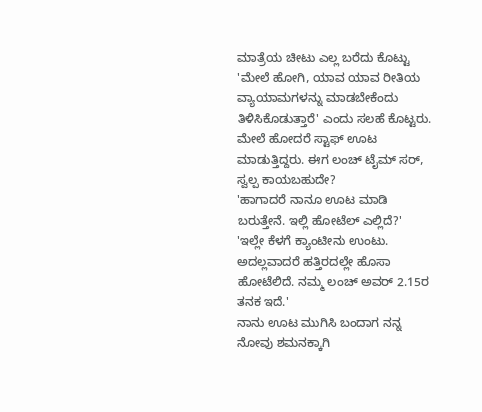ಮಾತ್ರೆಯ ಚೀಟು ಎಲ್ಲ ಬರೆದು ಕೊಟ್ಟು 'ಮೇಲೆ ಹೋಗಿ, ಯಾವ ಯಾವ ರೀತಿಯ ವ್ಯಾಯಾಮಗಳನ್ನು ಮಾಡಬೇಕೆಂದು ತಿಳಿಸಿಕೊಡುತ್ತಾರೆ' ಎಂದು ಸಲಹೆ ಕೊಟ್ಟರು.
ಮೇಲೆ ಹೋದರೆ ಸ್ಟಾಫ್ ಊಟ ಮಾಡುತ್ತಿದ್ದರು. ಈಗ ಲಂಚ್ ಟೈಮ್ ಸರ್, ಸ್ವಲ್ಪ ಕಾಯಬಹುದೇ?
'ಹಾಗಾದರೆ ನಾನೂ ಊಟ ಮಾಡಿ ಬರುತ್ತೇನೆ. ಇಲ್ಲಿ ಹೋಟೆಲ್ ಎಲ್ಲಿದೆ?'
'ಇಲ್ಲೇ ಕೆಳಗೆ ಕ್ಯಾಂಟೀನು ಉಂಟು. ಅದಲ್ಲವಾದರೆ ಹತ್ತಿರದಲ್ಲೇ ಹೊಸಾ ಹೋಟೆಲಿದೆ. ನಮ್ಮ ಲಂಚ್ ಅವರ್ 2.15ರ ತನಕ ಇದೆ.'
ನಾನು ಊಟ ಮುಗಿಸಿ ಬಂದಾಗ ನನ್ನ ನೋವು ಶಮನಕ್ಕಾಗಿ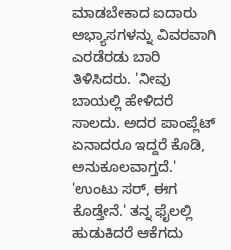ಮಾಡಬೇಕಾದ ಐದಾರು ಅಭ್ಯಾಸಗಳನ್ನು ವಿವರವಾಗಿ ಎರಡೆರಡು ಬಾರಿ ತಿಳಿಸಿದರು. 'ನೀವು ಬಾಯಲ್ಲಿ ಹೇಳಿದರೆ ಸಾಲದು. ಅದರ ಪಾಂಪ್ಲೆಟ್ ಏನಾದರೂ ಇದ್ದರೆ ಕೊಡಿ, ಅನುಕೂಲವಾಗ್ತದೆ.'
'ಉಂಟು ಸರ್, ಈಗ ಕೊಡ್ತೇನೆ.' ತನ್ನ ಫೈಲಲ್ಲಿ ಹುಡುಕಿದರೆ ಆಕೆಗದು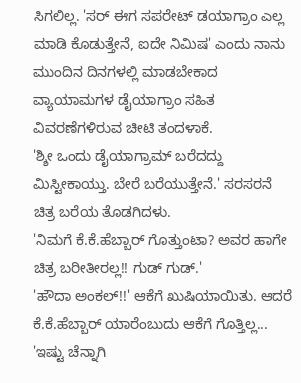ಸಿಗಲಿಲ್ಲ. 'ಸರ್ ಈಗ ಸಪರೇಟ್ ಡಯಾಗ್ರಾಂ ಎಲ್ಲ ಮಾಡಿ ಕೊಡುತ್ತೇನೆ, ಐದೇ ನಿಮಿಷ' ಎಂದು ನಾನು ಮುಂದಿನ ದಿನಗಳಲ್ಲಿ ಮಾಡಬೇಕಾದ ವ್ಯಾಯಾಮಗಳ ಡೈಯಾಗ್ರಾಂ ಸಹಿತ ವಿವರಣೆಗಳಿರುವ ಚೀಟಿ ತಂದಳಾಕೆ.
'ಶ್ಶೀ ಒಂದು ಡೈಯಾಗ್ರಾಮ್ ಬರೆದದ್ದು ಮಿಸ್ಟೀಕಾಯ್ತು. ಬೇರೆ ಬರೆಯುತ್ತೇನೆ.' ಸರಸರನೆ ಚಿತ್ರ ಬರೆಯ ತೊಡಗಿದಳು.
'ನಿಮಗೆ ಕೆ.ಕೆ.ಹೆಬ್ಬಾರ್ ಗೊತ್ತುಂಟಾ? ಅವರ ಹಾಗೇ ಚಿತ್ರ ಬರೀತೀರಲ್ಲ!! ಗುಡ್ ಗುಡ್.'
'ಹೌದಾ ಅಂಕಲ್!!' ಆಕೆಗೆ ಖುಷಿಯಾಯಿತು. ಆದರೆ ಕೆ.ಕೆ.ಹೆಬ್ಬಾರ್ ಯಾರೆಂಬುದು ಆಕೆಗೆ ಗೊತ್ತಿಲ್ಲ...
'ಇಷ್ಟು ಚೆನ್ನಾಗಿ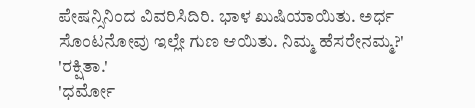ಪೇಷನ್ಸಿನಿಂದ ವಿವರಿಸಿದಿರಿ. ಭಾಳ ಖುಷಿಯಾಯಿತು. ಅರ್ಧ ಸೊಂಟನೋವು ಇಲ್ಲೇ ಗುಣ ಆಯಿತು. ನಿಮ್ಮ ಹೆಸರೇನಮ್ಮ?'
'ರಕ್ಷಿತಾ.'
'ಧರ್ಮೋ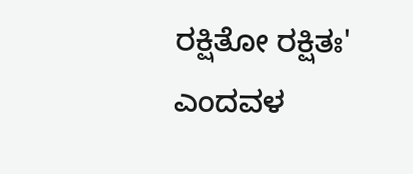ರಕ್ಷಿತೋ ರಕ್ಷಿತಃ' ಎಂದವಳ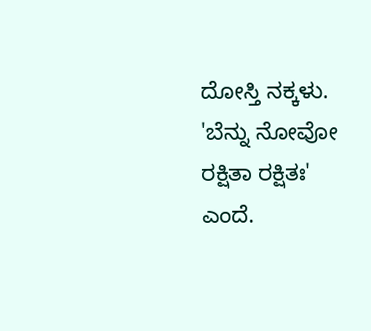ದೋಸ್ತಿ ನಕ್ಕಳು.
'ಬೆನ್ನು ನೋವೋ ರಕ್ಷಿತಾ ರಕ್ಷಿತಃ' ಎಂದೆ.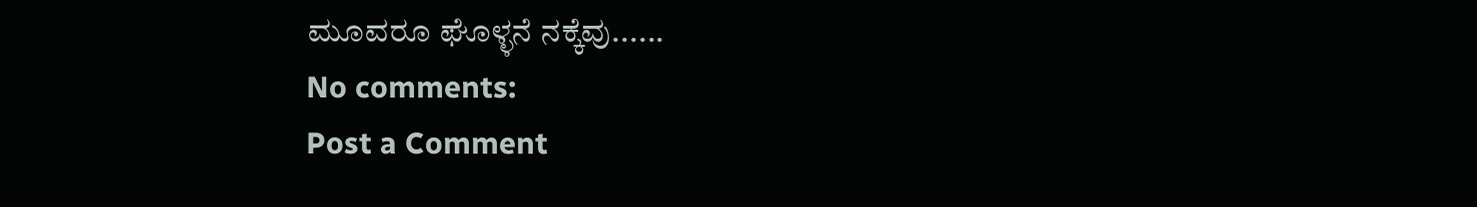ಮೂವರೂ ಘೊಳ್ಳನೆ ನಕ್ಕೆವು......
No comments:
Post a Comment